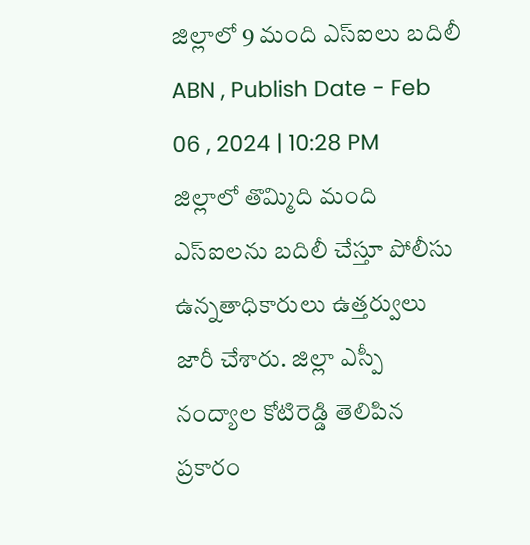జిల్లాలో 9 మంది ఎస్ఐలు బదిలీ
ABN , Publish Date - Feb 06 , 2024 | 10:28 PM
జిల్లాలో తొమ్మిది మంది ఎస్ఐలను బదిలీ చేస్తూ పోలీసు ఉన్నతాధికారులు ఉత్తర్వులు జారీ చేశారు. జిల్లా ఎస్పీ నంద్యాల కోటిరెడ్డి తెలిపిన ప్రకారం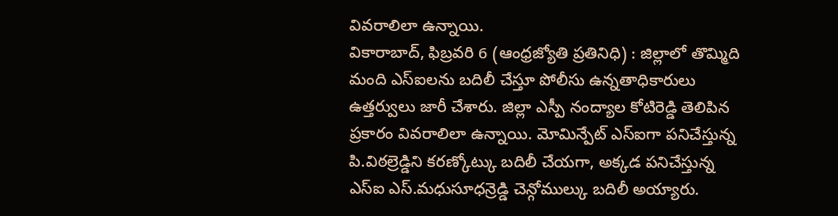వివరాలిలా ఉన్నాయి.
వికారాబాద్, ఫిబ్రవరి 6 (ఆంధ్రజ్యోతి ప్రతినిధి) : జిల్లాలో తొమ్మిది మంది ఎస్ఐలను బదిలీ చేస్తూ పోలీసు ఉన్నతాధికారులు ఉత్తర్వులు జారీ చేశారు. జిల్లా ఎస్పీ నంద్యాల కోటిరెడ్డి తెలిపిన ప్రకారం వివరాలిలా ఉన్నాయి. మోమిన్పేట్ ఎస్ఐగా పనిచేస్తున్న పి.విఠల్రెడ్డిని కరణ్కోట్కు బదిలీ చేయగా, అక్కడ పనిచేస్తున్న ఎస్ఐ ఎస్.మధుసూధన్రెడ్డి చెన్గోముల్కు బదిలీ అయ్యారు.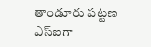తాండూరు పట్టణ ఎస్ఐగా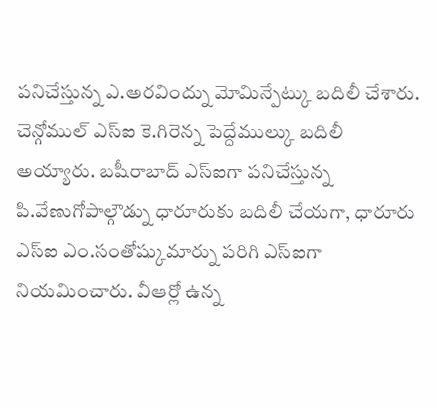పనిచేస్తున్న ఎ.అరవింద్ను మోమిన్పేట్కు బదిలీ చేశారు. చెన్గోముల్ ఎస్ఐ కె.గిరెన్న పెద్దేముల్కు బదిలీ అయ్యారు. బషీరాబాద్ ఎస్ఐగా పనిచేస్తున్న పి.వేణుగోపాల్గౌడ్ను ధారూరుకు బదిలీ చేయగా, ధారూరు ఎస్ఐ ఎం.సంతోష్కుమార్ను పరిగి ఎస్ఐగా నియమించారు. వీఆర్లో ఉన్న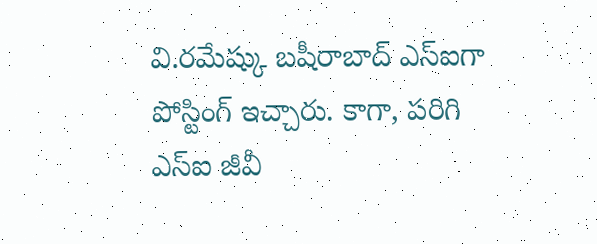వి.రమేష్కు బషీరాబాద్ ఎస్ఐగా పోస్టింగ్ ఇచ్చారు. కాగా, పరిగి ఎస్ఐ జీవీ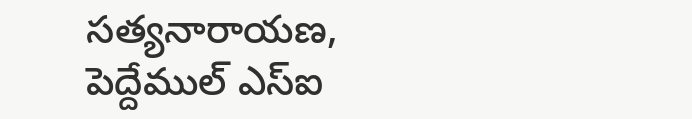సత్యనారాయణ, పెద్దేముల్ ఎస్ఐ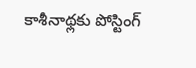కాశీనాథ్లకు పోస్టింగ్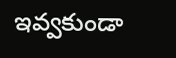ఇవ్వకుండా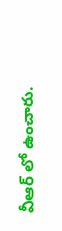వీఆర్ లో ఉంచారు.